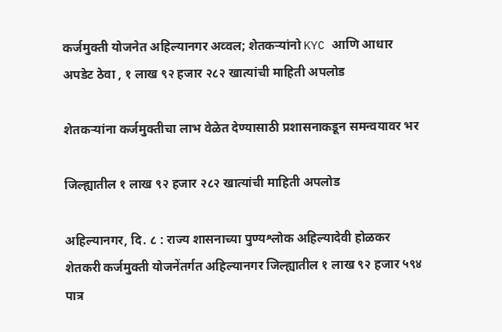कर्जमुक्ती योजनेत अहिल्यानगर अव्वल; शेतकऱ्यांनो KYC आणि आधार अपडेट ठेवा , १ लाख ९२ हजार २८२ खात्यांची माहिती अपलोड

शेतकऱ्यांना कर्जमुक्तीचा लाभ वेळेत देण्यासाठी प्रशासनाकडून समन्वयावर भर

जिल्ह्यातील १ लाख ९२ हजार २८२ खात्यांची माहिती अपलोड

अहिल्यानगर, दि. ८ : राज्य शासनाच्या पुण्यश्लोक अहिल्यादेवी होळकर शेतकरी कर्जमुक्ती योजनेंतर्गत अहिल्यानगर जिल्ह्यातील १ लाख ९२ हजार ५९४ पात्र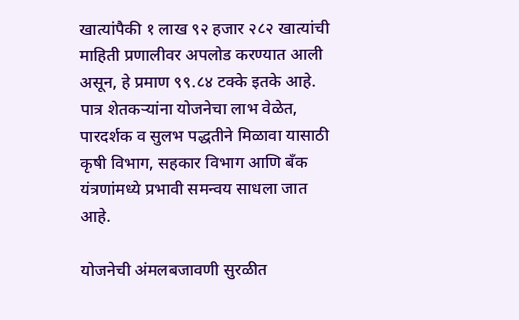खात्यांपैकी १ लाख ९२ हजार २८२ खात्यांची माहिती प्रणालीवर अपलोड करण्यात आली असून, हे प्रमाण ९९.८४ टक्के इतके आहे. पात्र शेतकऱ्यांना योजनेचा लाभ वेळेत, पारदर्शक व सुलभ पद्धतीने मिळावा यासाठी कृषी विभाग, सहकार विभाग आणि बँक यंत्रणांमध्ये प्रभावी समन्वय साधला जात आहे.

योजनेची अंमलबजावणी सुरळीत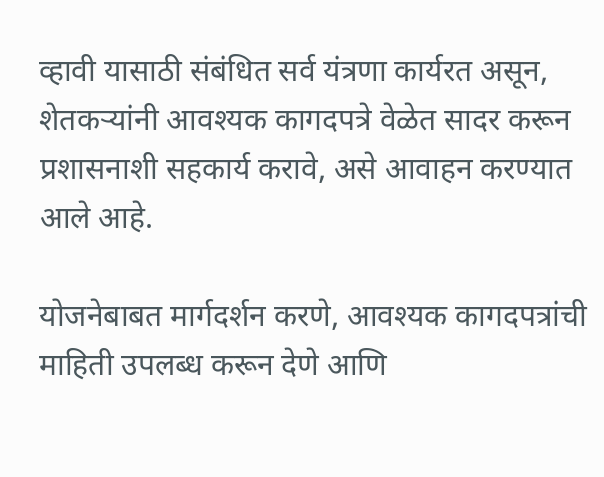व्हावी यासाठी संबंधित सर्व यंत्रणा कार्यरत असून, शेतकऱ्यांनी आवश्यक कागदपत्रे वेळेत सादर करून प्रशासनाशी सहकार्य करावे, असे आवाहन करण्यात आले आहे.

योजनेबाबत मार्गदर्शन करणे, आवश्यक कागदपत्रांची माहिती उपलब्ध करून देणे आणि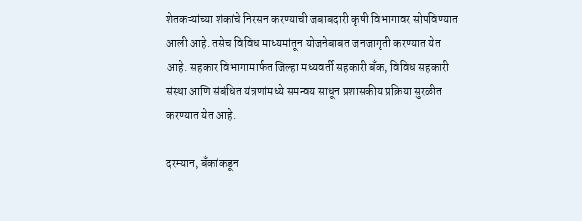शेतकऱ्यांच्या शंकांचे निरसन करण्याची जबाबदारी कृषी विभागावर सोपविण्यात आली आहे. तसेच विविध माध्यमांतून योजनेबाबत जनजागृती करण्यात येत आहे. सहकार विभागामार्फत जिल्हा मध्यवर्ती सहकारी बँक, विविध सहकारी संस्था आणि संबंधित यंत्रणांमध्ये समन्वय साधून प्रशासकीय प्रक्रिया सुरळीत करण्यात येत आहे.

दरम्यान, बँकांकडून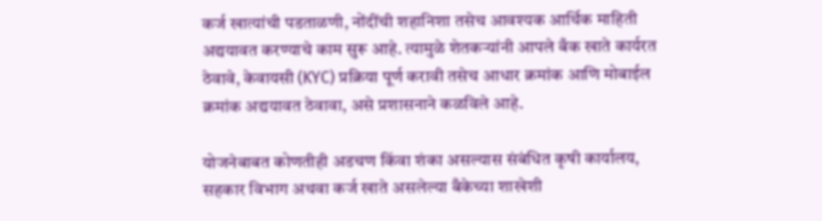कर्ज खात्यांची पडताळणी, नोंदींची शहानिशा तसेच आवश्यक आर्थिक माहिती अद्ययावत करण्याचे काम सुरू आहे. त्यामुळे शेतकऱ्यांनी आपले बँक खाते कार्यरत ठेवावे, केवायसी (KYC) प्रक्रिया पूर्ण करावी तसेच आधार क्रमांक आणि मोबाईल क्रमांक अद्ययावत ठेवावा, असे प्रशासनाने कळविले आहे.

योजनेबाबत कोणतीही अडचण किंवा शंका असल्यास संबंधित कृषी कार्यालय, सहकार विभाग अथवा कर्ज खाते असलेल्या बँकेच्या शाखेशी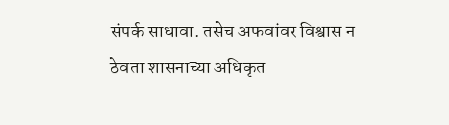संपर्क साधावा. तसेच अफवांवर विश्वास न ठेवता शासनाच्या अधिकृत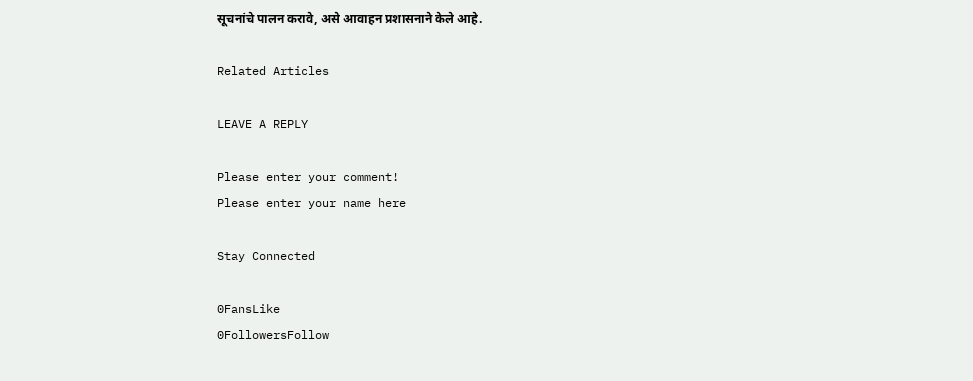सूचनांचे पालन करावे, असे आवाहन प्रशासनाने केले आहे.

Related Articles

LEAVE A REPLY

Please enter your comment!
Please enter your name here

Stay Connected

0FansLike
0FollowersFollow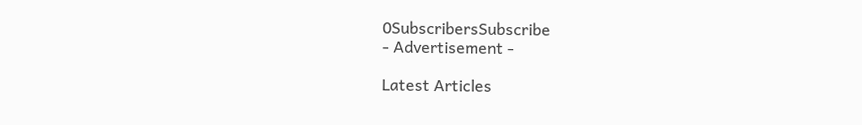0SubscribersSubscribe
- Advertisement -

Latest Articles